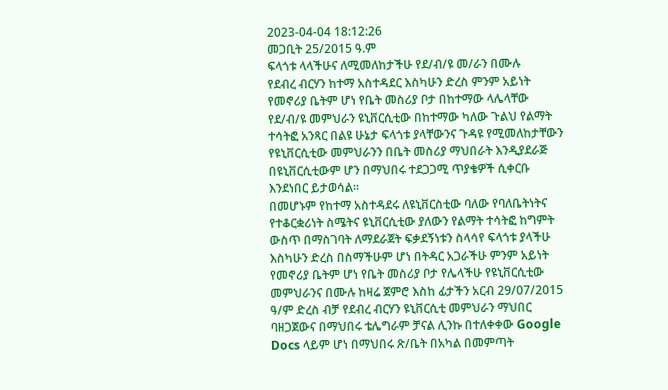2023-04-04 18:12:26
መጋቢት 25/2015 ዓ.ም
ፍላጎቱ ላላችሁና ለሚመለከታችሁ የደ/ብ/ዩ መ/ራን በሙሉ
የደብረ ብርሃን ከተማ አስተዳደር እስካሁን ድረስ ምንም አይነት የመኖሪያ ቤትም ሆነ የቤት መስሪያ ቦታ በከተማው ላሌላቸው የደ/ብ/ዩ መምህራን ዩኒቨርሲቲው በከተማው ካለው ጉልህ የልማት ተሳትፎ አንጻር በልዩ ሁኔታ ፍላጎቱ ያላቸውንና ጉዳዩ የሚመለከታቸውን የዩኒቨርሲቲው መምህራንን በቤት መስሪያ ማህበራት እንዲያደራጅ በዩኒቨርሲቲውም ሆን በማህበሩ ተደጋጋሚ ጥያቄዎች ሲቀርቡ እንደነበር ይታወሳል።
በመሆኑም የከተማ አስተዳደሩ ለዩኒቨርስቲው ባለው የባለቤትነትና የተቆርቋሪነት ስሜትና ዩኒቨርሲቲው ያለውን የልማት ተሳትፎ ከግምት ውስጥ በማስገባት ለማደራጀት ፍቃደኝነቱን ስላሳየ ፍላጎቱ ያላችሁ እስካሁን ድረስ በስማችሁም ሆነ በትዳር አጋራችሁ ምንም አይነት የመኖሪያ ቤትም ሆነ የቤት መስሪያ ቦታ የሌላችሁ የዩኒቨርሲቲው መምህራንና በሙሉ ከዛሬ ጀምሮ እስከ ፊታችን አርብ 29/07/2015 ዓ/ም ድረስ ብቻ የደብረ ብርሃን ዩኒቨርሲቲ መምህራን ማህበር ባዘጋጀውና በማህበሩ ቴሌግራም ቻናል ሊንኩ በተለቀቀው Google Docs ላይም ሆነ በማህበሩ ጽ/ቤት በአካል በመምጣት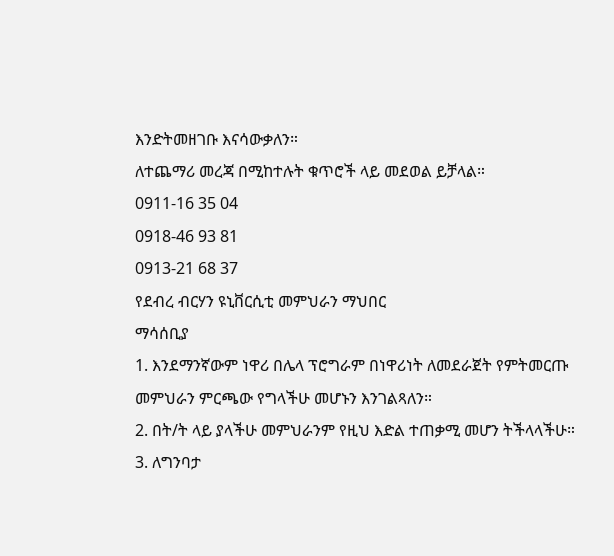እንድትመዘገቡ እናሳውቃለን።
ለተጨማሪ መረጃ በሚከተሉት ቁጥሮች ላይ መደወል ይቻላል።
0911-16 35 04
0918-46 93 81
0913-21 68 37
የደብረ ብርሃን ዩኒቨርሲቲ መምህራን ማህበር
ማሳሰቢያ
1. እንደማንኛውም ነዋሪ በሌላ ፕሮግራም በነዋሪነት ለመደራጀት የምትመርጡ
መምህራን ምርጫው የግላችሁ መሆኑን እንገልጻለን።
2. በት/ት ላይ ያላችሁ መምህራንም የዚህ እድል ተጠቃሚ መሆን ትችላላችሁ።
3. ለግንባታ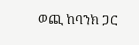ወጪ ከባንክ ጋር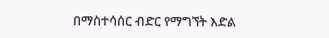በማስተሳሰር ብድር የማግኘት እድል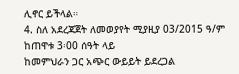ሊኖር ይችላል።
4. ስለ አደረጃጀት ለመወያየት ሚያዚያ 03/2015 ዓ/ም ከጠዋቱ 3፡00 ሰዓት ላይ
ከመምህራን ጋር አጭር ውይይት ይደረጋል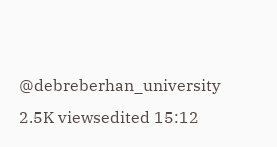@debreberhan_university
2.5K viewsedited 15:12